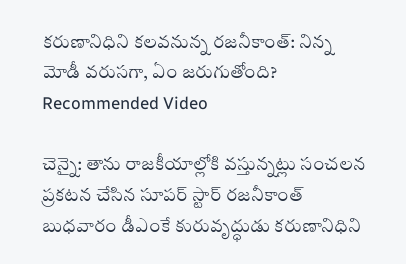కరుణానిధిని కలవనున్న రజనీకాంత్: నిన్న మోడీ వరుసగా, ఏం జరుగుతోంది?
Recommended Video

చెన్నై: తాను రాజకీయాల్లోకి వస్తున్నట్లు సంచలన ప్రకటన చేసిన సూపర్ స్టార్ రజనీకాంత్ బుధవారం డీఎంకే కురువృద్ధుడు కరుణానిధిని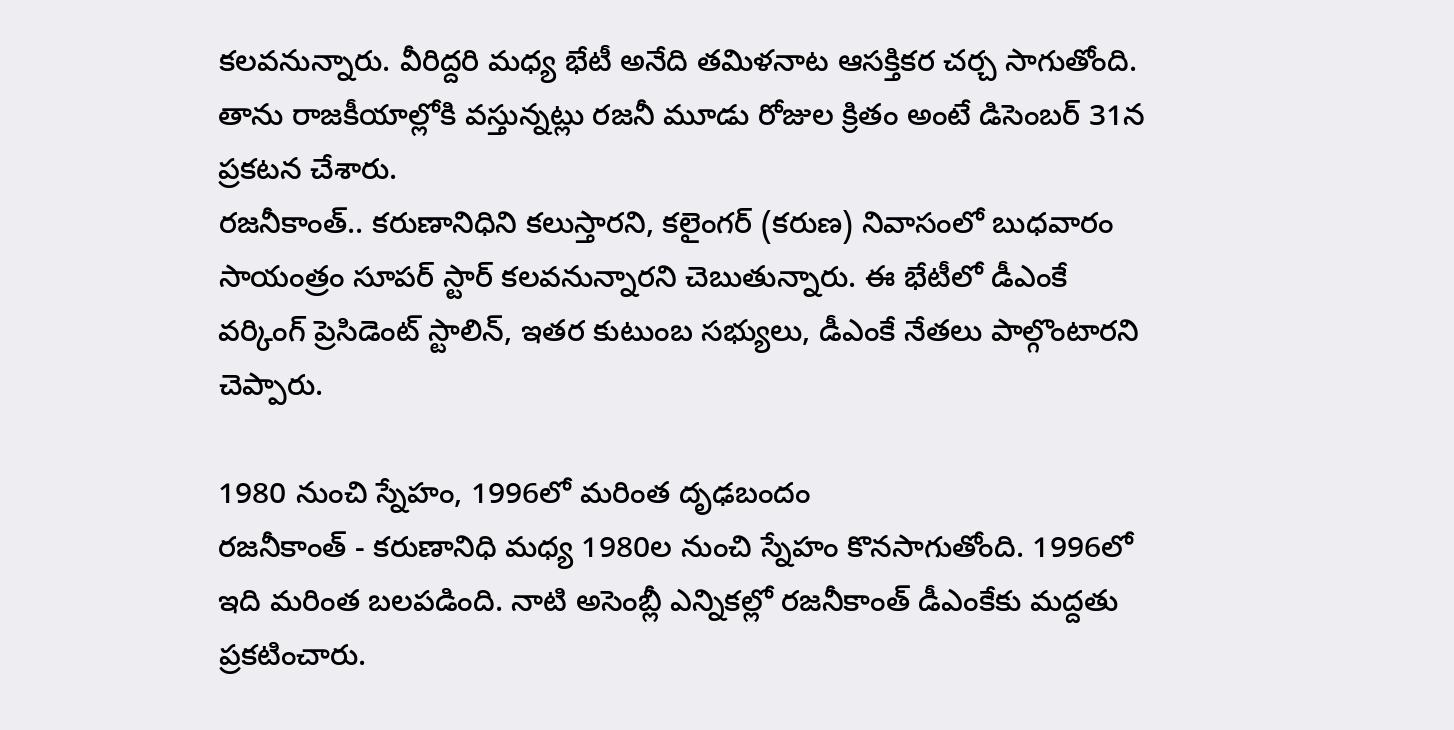కలవనున్నారు. వీరిద్దరి మధ్య భేటీ అనేది తమిళనాట ఆసక్తికర చర్చ సాగుతోంది. తాను రాజకీయాల్లోకి వస్తున్నట్లు రజనీ మూడు రోజుల క్రితం అంటే డిసెంబర్ 31న ప్రకటన చేశారు.
రజనీకాంత్.. కరుణానిధిని కలుస్తారని, కలైంగర్ (కరుణ) నివాసంలో బుధవారం సాయంత్రం సూపర్ స్టార్ కలవనున్నారని చెబుతున్నారు. ఈ భేటీలో డీఎంకే వర్కింగ్ ప్రెసిడెంట్ స్టాలిన్, ఇతర కుటుంబ సభ్యులు, డీఎంకే నేతలు పాల్గొంటారని చెప్పారు.

1980 నుంచి స్నేహం, 1996లో మరింత దృఢబందం
రజనీకాంత్ - కరుణానిధి మధ్య 1980ల నుంచి స్నేహం కొనసాగుతోంది. 1996లో ఇది మరింత బలపడింది. నాటి అసెంబ్లీ ఎన్నికల్లో రజనీకాంత్ డీఎంకేకు మద్దతు ప్రకటించారు.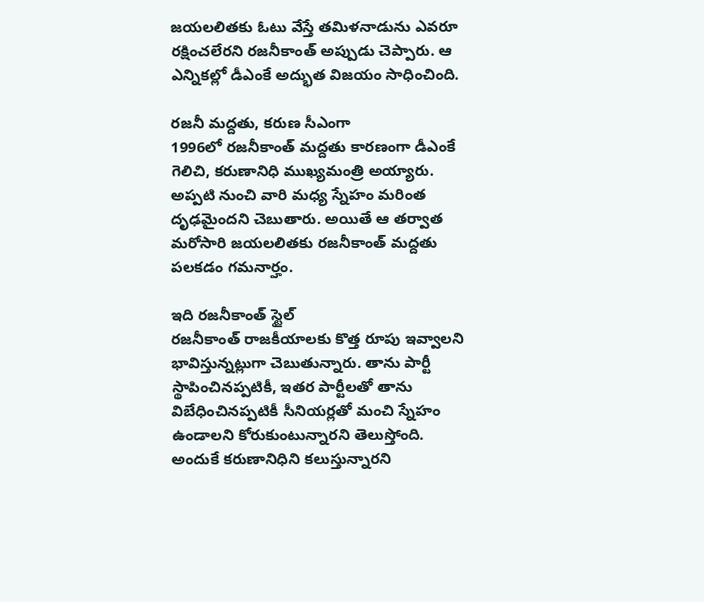జయలలితకు ఓటు వేస్తే తమిళనాడును ఎవరూ రక్షించలేరని రజనీకాంత్ అప్పుడు చెప్పారు. ఆ ఎన్నికల్లో డీఎంకే అద్భుత విజయం సాధించింది.

రజనీ మద్దతు, కరుణ సీఎంగా
1996లో రజనీకాంత్ మద్దతు కారణంగా డీఎంకే గెలిచి, కరుణానిధి ముఖ్యమంత్రి అయ్యారు. అప్పటి నుంచి వారి మధ్య స్నేహం మరింత దృఢమైందని చెబుతారు. అయితే ఆ తర్వాత మరోసారి జయలలితకు రజనీకాంత్ మద్దతు పలకడం గమనార్హం.

ఇది రజనీకాంత్ స్టైల్
రజనీకాంత్ రాజకీయాలకు కొత్త రూపు ఇవ్వాలని భావిస్తున్నట్లుగా చెబుతున్నారు. తాను పార్టీ స్థాపించినప్పటికీ, ఇతర పార్టీలతో తాను విబేధించినప్పటికీ సీనియర్లతో మంచి స్నేహం ఉండాలని కోరుకుంటున్నారని తెలుస్తోంది. అందుకే కరుణానిధిని కలుస్తున్నారని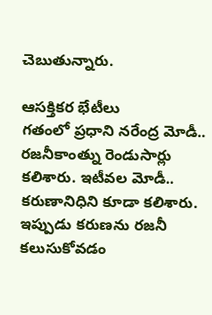చెబుతున్నారు.

ఆసక్తికర భేటీలు
గతంలో ప్రధాని నరేంద్ర మోడీ.. రజనీకాంత్ను రెండుసార్లు కలిశారు. ఇటీవల మోడీ.. కరుణానిధిని కూడా కలిశారు. ఇప్పుడు కరుణను రజనీ కలుసుకోవడం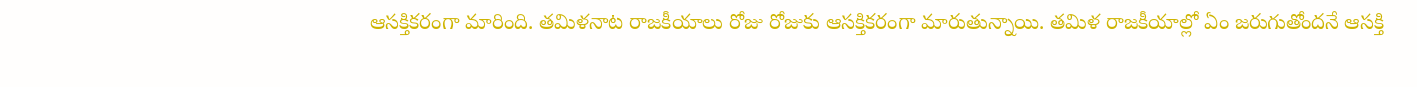ఆసక్తికరంగా మారింది. తమిళనాట రాజకీయాలు రోజు రోజుకు ఆసక్తికరంగా మారుతున్నాయి. తమిళ రాజకీయాల్లో ఏం జరుగుతోందనే ఆసక్తి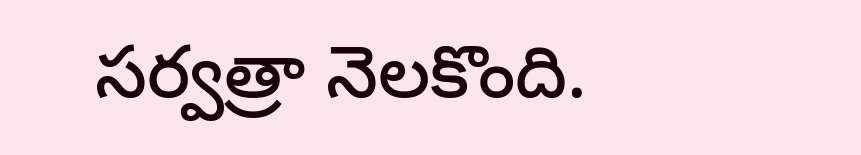సర్వత్రా నెలకొంది.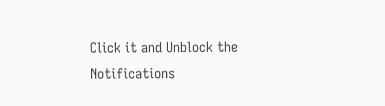Click it and Unblock the Notifications